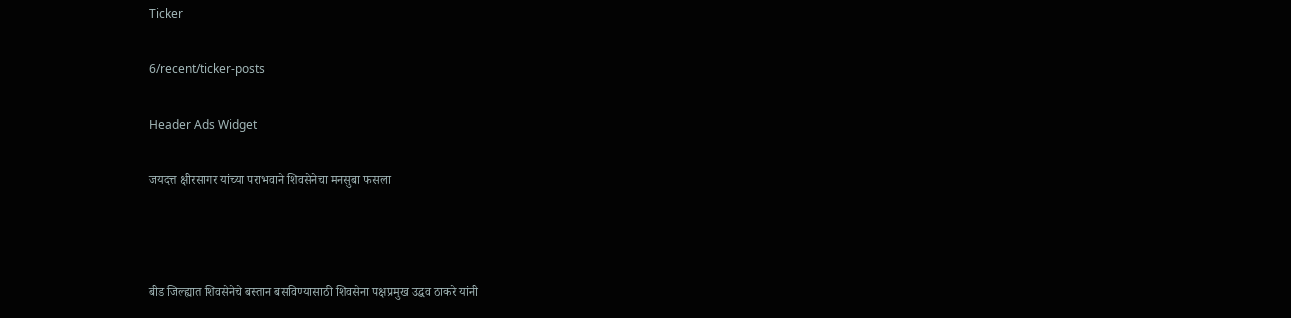Ticker

6/recent/ticker-posts

Header Ads Widget

जयदत्त क्षीरसागर यांच्या पराभवाने शिवसेनेचा मनसुबा फसला



बीड जिल्ह्यात शिवसेनेचे बस्तान बसविण्यासाठी शिवसेना पक्षप्रमुख उद्धव ठाकरे यांनी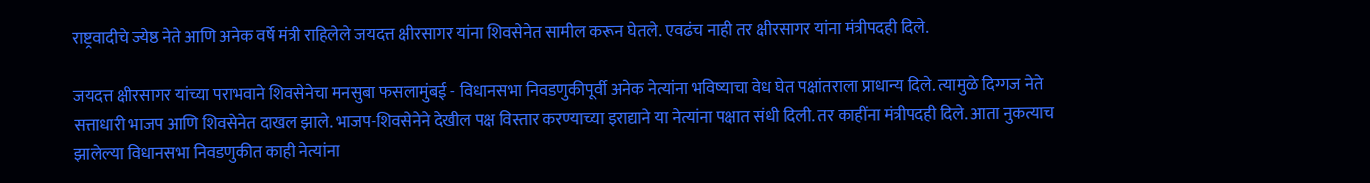राष्ट्रवादीचे ज्येष्ठ नेते आणि अनेक वर्षे मंत्री राहिलेले जयदत्त क्षीरसागर यांना शिवसेनेत सामील करून घेतले. एवढंच नाही तर क्षीरसागर यांना मंत्रीपदही दिले.

जयदत्त क्षीरसागर यांच्या पराभवाने शिवसेनेचा मनसुबा फसलामुंबई - विधानसभा निवडणुकीपूर्वी अनेक नेत्यांना भविष्याचा वेध घेत पक्षांतराला प्राधान्य दिले. त्यामुळे दिग्गज नेते सत्ताधारी भाजप आणि शिवसेनेत दाखल झाले. भाजप-शिवसेनेने देखील पक्ष विस्तार करण्याच्या इराद्याने या नेत्यांना पक्षात संधी दिली. तर काहींना मंत्रीपदही दिले. आता नुकत्याच झालेल्या विधानसभा निवडणुकीत काही नेत्यांना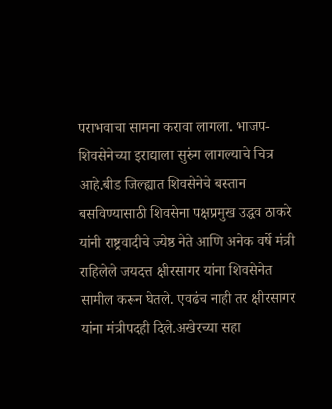पराभवाचा सामना करावा लागला. भाजप-शिवसेनेच्या इराद्याला सुरुंग लागल्याचे चित्र आहे.बीड जिल्ह्यात शिवसेनेचे बस्तान बसविण्यासाठी शिवसेना पक्षप्रमुख उद्धव ठाकरे यांनी राष्ट्रवादीचे ज्येष्ठ नेते आणि अनेक वर्षे मंत्री राहिलेले जयदत्त क्षीरसागर यांना शिवसेनेत सामील करून घेतले. एवढंच नाही तर क्षीरसागर यांना मंत्रीपदही दिले.अखेरच्या सहा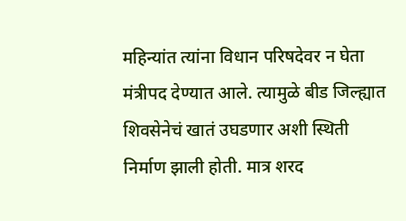महिन्यांत त्यांना विधान परिषदेवर न घेता मंत्रीपद देण्यात आले. त्यामुळे बीड जिल्ह्यात शिवसेनेचं खातं उघडणार अशी स्थिती निर्माण झाली होती. मात्र शरद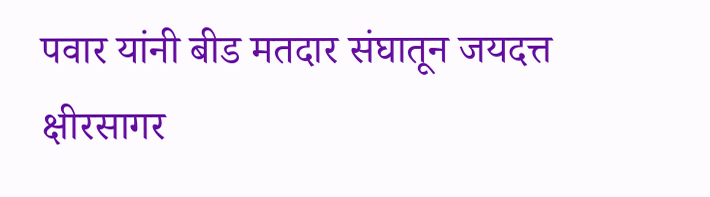पवार यांनी बीड मतदार संघातून जयदत्त क्षीरसागर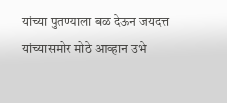यांच्या पुतण्याला बळ देऊन जयदत्त यांच्यासमोर मोठे आव्हान उभे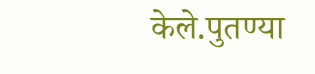केले.पुतण्या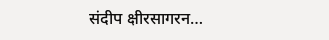संदीप क्षीरसागरन…